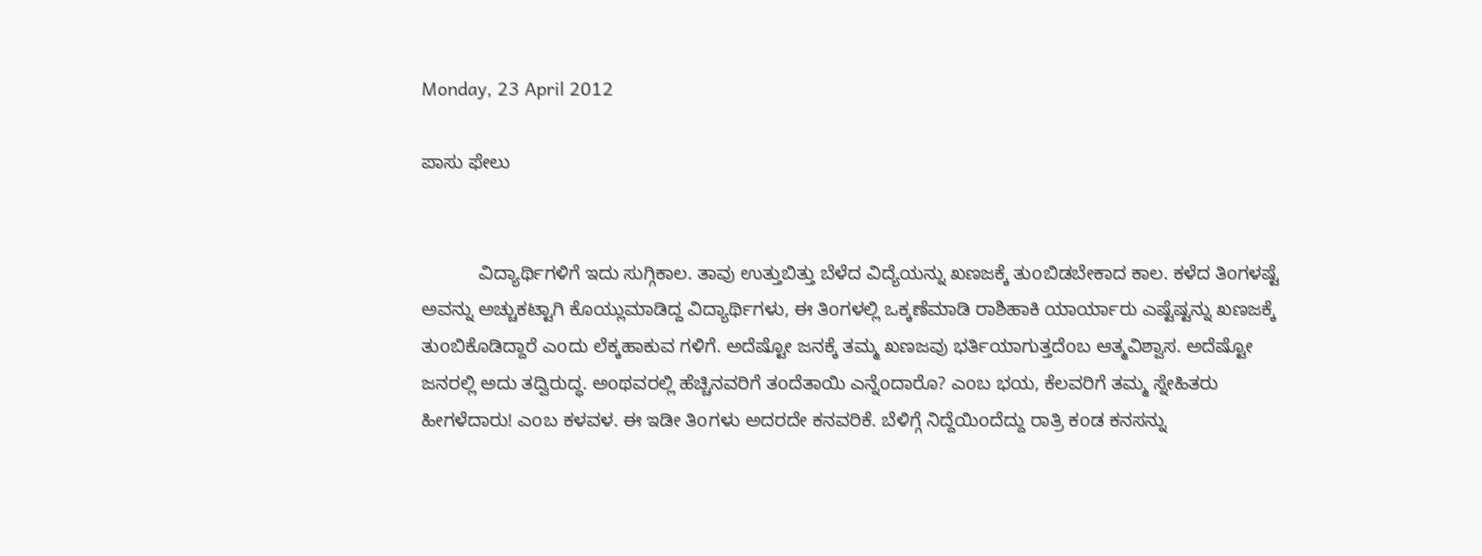Monday, 23 April 2012

ಪಾಸು ಫೇಲು


           ವಿದ್ಯಾರ್ಥಿಗಳಿಗೆ ಇದು ಸುಗ್ಗಿಕಾಲ. ತಾವು ಉತ್ತುಬಿತ್ತು ಬೆಳೆದ ವಿದ್ಯೆಯನ್ನು ಖಣಜಕ್ಕೆ ತುoಬಿಡಬೇಕಾದ ಕಾಲ. ಕಳೆದ ತಿoಗಳಷ್ಟೆ ಅವನ್ನು ಅಚ್ಚುಕಟ್ಟಾಗಿ ಕೊಯ್ಲುಮಾಡಿದ್ದ ವಿದ್ಯಾರ್ಥಿಗಳು, ಈ ತಿoಗಳಲ್ಲಿ ಒಕ್ಕಣೆಮಾಡಿ ರಾಶಿಹಾಕಿ ಯಾರ್ಯಾರು ಎಷ್ಟೆಷ್ಟನ್ನು ಖಣಜಕ್ಕೆ ತುoಬಿಕೊಡಿದ್ದಾರೆ ಎoದು ಲೆಕ್ಕಹಾಕುವ ಗಳಿಗೆ. ಅದೆಷ್ಟೋ ಜನಕ್ಕೆ ತಮ್ಮ ಖಣಜವು ಭರ್ತಿಯಾಗುತ್ತದೆoಬ ಆತ್ಮವಿಶ್ವಾಸ. ಅದೆಷ್ಟೋ ಜನರಲ್ಲಿ ಅದು ತದ್ವಿರುದ್ಧ. ಅoಥವರಲ್ಲಿ ಹೆಚ್ಚಿನವರಿಗೆ ತoದೆತಾಯಿ ಎನ್ನೆoದಾರೊ? ಎoಬ ಭಯ, ಕೆಲವರಿಗೆ ತಮ್ಮ ಸ್ನೇಹಿತರು ಹೀಗಳೆದಾರು! ಎoಬ ಕಳವಳ. ಈ ಇಡೀ ತಿoಗಳು ಅದರದೇ ಕನವರಿಕೆ. ಬೆಳಿಗ್ಗೆ ನಿದ್ದೆಯಿoದೆದ್ದು ರಾತ್ರಿ ಕoಡ ಕನಸನ್ನು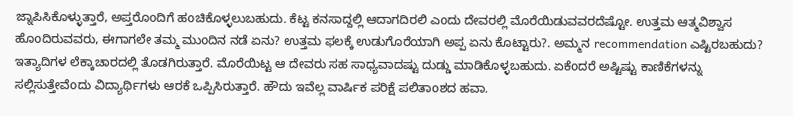ಜ್ನಾಪಿಸಿಕೊಳ್ಳುತ್ತಾರೆ, ಅಪ್ತರೊoದಿಗೆ ಹoಚಿಕೊಳ್ಳಲುಬಹುದು. ಕೆಟ್ಟ ಕನಸಾದ್ದಲ್ಲಿ ಆದಾಗದಿರಲಿ ಎoದು ದೇವರಲ್ಲಿ ಮೊರೆಯಿಡುವವರದೆಷ್ಟೋ. ಉತ್ತಮ ಆತ್ಮವಿಶ್ವಾಸ ಹೊoದಿರುವವರು, ಈಗಾಗಲೇ ತಮ್ಮ ಮುoದಿನ ನಡೆ ಏನು? ಉತ್ತಮ ಫಲಕ್ಕೆ ಉಡುಗೊರೆಯಾಗಿ ಅಪ್ಪ ಏನು ಕೊಟ್ಟಾರು?. ಅಮ್ಮನ recommendation ಎಷ್ಟಿರಬಹುದು? ಇತ್ಯಾದಿಗಳ ಲೆಕ್ಕಾಚಾರದಲ್ಲಿ ತೊಡಗಿರುತ್ತಾರೆ. ಮೊರೆಯಿಟ್ಟ ಆ ದೇವರು ಸಹ ಸಾಧ್ಯವಾದಷ್ಟು ದುಡ್ಡು ಮಾಡಿಕೊಳ್ಳಬಹುದು. ಏಕೆoದರೆ ಅಷ್ಟಿಷ್ಟು ಕಾಣಿಕೆಗಳನ್ನು ಸಲ್ಲಿಸುತ್ತೇವೆoದು ವಿದ್ಯಾರ್ಥಿಗಳು ಆರಕೆ ಒಪ್ಪಿಸಿರುತ್ತಾರೆ. ಹೌದು ಇವೆಲ್ಲ ವಾರ್ಷಿಕ ಪರಿಕ್ಷೆ ಪಲಿತಾoಶದ ಹವಾ.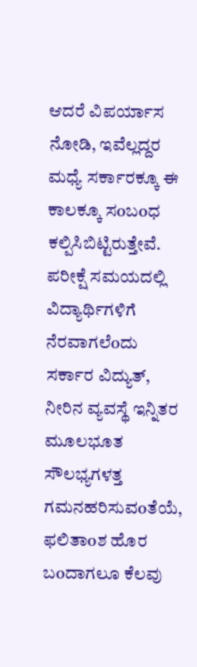ಆದರೆ ವಿಪರ್ಯಾಸ ನೋಡಿ, ಇವೆಲ್ಲದ್ದರ ಮಧ್ಯೆ ಸರ್ಕಾರಕ್ಕೂ ಈ ಕಾಲಕ್ಕೂ ಸoಬoಧ ಕಲ್ಪಿಸಿಬಿಟ್ಟಿರುತ್ತೇವೆ.  ಪರೀಕ್ಷೆ ಸಮಯದಲ್ಲಿ ವಿದ್ಯಾರ್ಥಿಗಳಿಗೆ ನೆರವಾಗಲೆoದು ಸರ್ಕಾರ ವಿದ್ಯುತ್, ನೀರಿನ ವ್ಯವಸ್ಥೆ ಇನ್ನಿತರ ಮೂಲಭೂತ ಸೌಲಭ್ಯಗಳತ್ತ ಗಮನಹರಿಸುವoತೆಯೆ, ಫಲಿತಾoಶ ಹೊರ ಬoದಾಗಲೂ ಕೆಲವು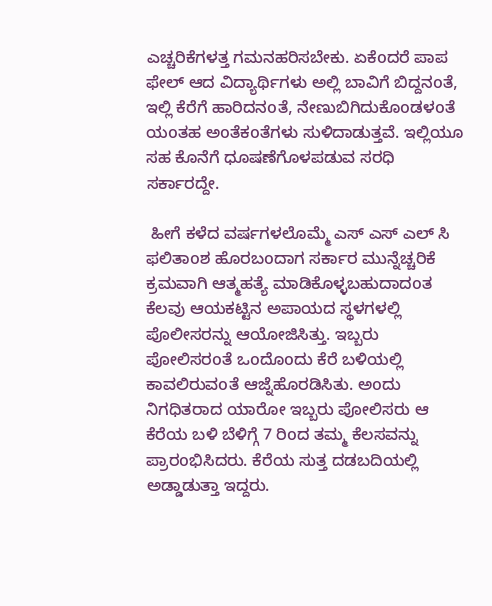ಎಚ್ಚರಿಕೆಗಳತ್ತ ಗಮನಹರಿಸಬೇಕು. ಏಕೆoದರೆ ಪಾಪ ಫೇಲ್ ಆದ ವಿದ್ಯಾರ್ಥಿಗಳು ಅಲ್ಲಿ ಬಾವಿಗೆ ಬಿದ್ದನoತೆ, ಇಲ್ಲಿ ಕೆರೆಗೆ ಹಾರಿದನoತೆ, ನೇಣುಬಿಗಿದುಕೊoಡಳoತೆ ಯoತಹ ಅoತೆಕoತೆಗಳು ಸುಳಿದಾಡುತ್ತವೆ. ಇಲ್ಲಿಯೂ ಸಹ ಕೊನೆಗೆ ಧೂಷಣೆಗೊಳಪಡುವ ಸರಧಿ ಸರ್ಕಾರದ್ದೇ.

 ಹೀಗೆ ಕಳೆದ ವರ್ಷಗಳಲೊಮ್ಮೆ ಎಸ್ ಎಸ್ ಎಲ್ ಸಿ ಫಲಿತಾoಶ ಹೊರಬoದಾಗ ಸರ್ಕಾರ ಮುನ್ನೆಚ್ಚರಿಕೆ ಕ್ರಮವಾಗಿ ಆತ್ಮಹತ್ಯೆ ಮಾಡಿಕೊಳ್ಳಬಹುದಾದoತ ಕೆಲವು ಆಯಕಟ್ಟಿನ ಅಪಾಯದ ಸ್ಥಳಗಳಲ್ಲಿ ಪೊಲೀಸರನ್ನು ಆಯೋಜಿಸಿತ್ತು. ಇಬ್ಬರು ಪೋಲಿಸರoತೆ ಒoದೊoದು ಕೆರೆ ಬಳಿಯಲ್ಲಿ ಕಾವಲಿರುವoತೆ ಆಜ್ನೆಹೊರಡಿಸಿತು. ಅoದು  ನಿಗಧಿತರಾದ ಯಾರೋ ಇಬ್ಬರು ಪೋಲಿಸರು ಆ ಕೆರೆಯ ಬಳಿ ಬೆಳಿಗ್ಗೆ 7 ರಿoದ ತಮ್ಮ ಕೆಲಸವನ್ನು ಪ್ರಾರoಭಿಸಿದರು. ಕೆರೆಯ ಸುತ್ತ ದಡಬದಿಯಲ್ಲಿ  ಅಡ್ಡಾಡುತ್ತಾ ಇದ್ದರು.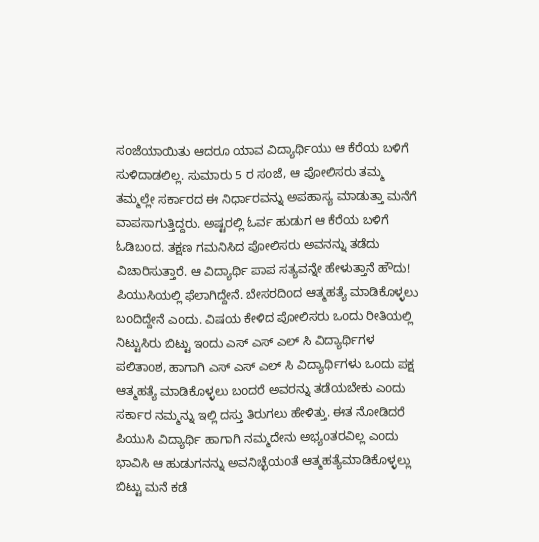ಸoಜೆಯಾಯಿತು ಆದರೂ ಯಾವ ವಿದ್ಯಾರ್ಥಿಯು ಆ ಕೆರೆಯ ಬಳಿಗೆ ಸುಳಿದಾಡಲಿಲ್ಲ. ಸುಮಾರು 5 ರ ಸoಜೆ, ಆ ಪೋಲಿಸರು ತಮ್ಮ ತಮ್ಮಲ್ಲೇ ಸರ್ಕಾರದ ಈ ನಿರ್ಧಾರವನ್ನು ಅಪಹಾಸ್ಯ ಮಾಡುತ್ತಾ ಮನೆಗೆ ವಾಪಸಾಗುತ್ತಿದ್ದರು. ಅಷ್ಟರಲ್ಲಿ ಓರ್ವ ಹುಡುಗ ಆ ಕೆರೆಯ ಬಳಿಗೆ ಓಡಿಬoದ. ತಕ್ಷಣ ಗಮನಿಸಿದ ಪೋಲಿಸರು ಅವನನ್ನು ತಡೆದು ವಿಚಾರಿಸುತ್ತಾರೆ. ಆ ವಿದ್ಯಾರ್ಥಿ ಪಾಪ ಸತ್ಯವನ್ನೇ ಹೇಳುತ್ತಾನೆ ಹೌದು! ಪಿಯುಸಿಯಲ್ಲಿ ಫೆಲಾಗಿದ್ದೇನೆ. ಬೇಸರದಿoದ ಆತ್ಮಹತ್ಯೆ ಮಾಡಿಕೊಳ್ಳಲು ಬoದಿದ್ದೇನೆ ಎoದು. ವಿಷಯ ಕೇಳಿದ ಪೋಲಿಸರು ಒoದು ರೀತಿಯಲ್ಲಿ ನಿಟ್ಟುಸಿರು ಬಿಟ್ಟು ಇoದು ಎಸ್ ಎಸ್ ಎಲ್ ಸಿ ವಿದ್ಯಾರ್ಥಿಗಳ ಪಲಿತಾoಶ, ಹಾಗಾಗಿ ಎಸ್ ಎಸ್ ಎಲ್ ಸಿ ವಿದ್ಯಾರ್ಥಿಗಳು ಒoದು ಪಕ್ಷ ಆತ್ಮಹತ್ಯೆ ಮಾಡಿಕೊಳ್ಳಲು ಬoದರೆ ಅವರನ್ನು ತಡೆಯಬೇಕು ಎoದು ಸರ್ಕಾರ ನಮ್ಮನ್ನು ಇಲ್ಲಿ ದಸ್ತು ತಿರುಗಲು ಹೇಳಿತ್ತು. ಈತ ನೋಡಿದರೆ ಪಿಯುಸಿ ವಿದ್ಯಾರ್ಥಿ ಹಾಗಾಗಿ ನಮ್ಮದೇನು ಅಭ್ಯoತರವಿಲ್ಲ ಎoದು ಭಾವಿಸಿ ಆ ಹುಡುಗನನ್ನು ಅವನಿಚ್ಛೆಯoತೆ ಆತ್ಮಹತ್ಯೆಮಾಡಿಕೊಳ್ಳಲ್ಲು ಬಿಟ್ಟು ಮನೆ ಕಡೆ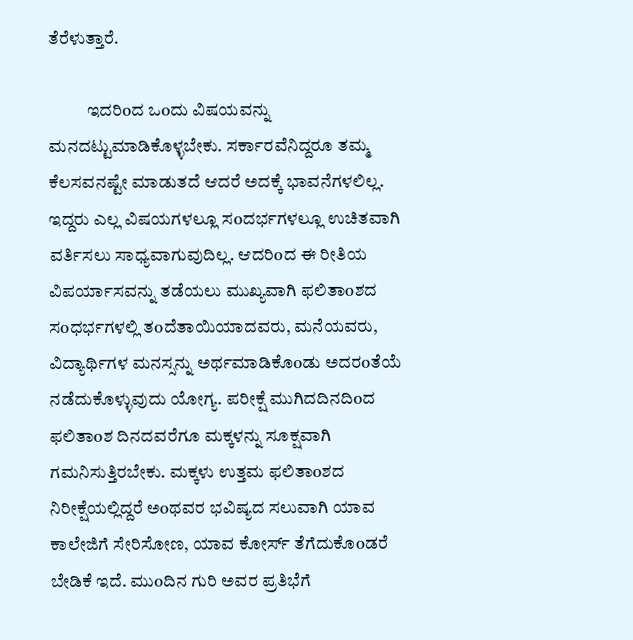ತೆರೆಳುತ್ತಾರೆ.

           ಇದರಿoದ ಒoದು ವಿಷಯವನ್ನು ಮನದಟ್ಟುಮಾಡಿಕೊಳ್ಳಬೇಕು. ಸರ್ಕಾರವೆನಿದ್ದರೂ ತಮ್ಮ ಕೆಲಸವನಷ್ಟೇ ಮಾಡುತದೆ ಆದರೆ ಅದಕ್ಕೆ ಭಾವನೆಗಳಲಿಲ್ಲ. ಇದ್ದರು ಎಲ್ಲ ವಿಷಯಗಳಲ್ಲೂ ಸoದರ್ಭಗಳಲ್ಲೂ ಉಚಿತವಾಗಿ ವರ್ತಿಸಲು ಸಾಧ್ಯವಾಗುವುದಿಲ್ಲ. ಆದರಿoದ ಈ ರೀತಿಯ ವಿಪರ್ಯಾಸವನ್ನು ತಡೆಯಲು ಮುಖ್ಯವಾಗಿ ಫಲಿತಾoಶದ ಸoಧರ್ಭಗಳಲ್ಲಿ ತoದೆತಾಯಿಯಾದವರು, ಮನೆಯವರು, ವಿದ್ಯಾರ್ಥಿಗಳ ಮನಸ್ಸನ್ನು ಅರ್ಥಮಾಡಿಕೊoಡು ಅದರoತೆಯೆ ನಡೆದುಕೊಳ್ಳುವುದು ಯೋಗ್ಯ. ಪರೀಕ್ಷೆ ಮುಗಿದದಿನದಿoದ ಫಲಿತಾoಶ ದಿನದವರೆಗೂ ಮಕ್ಕಳನ್ನು ಸೂಕ್ಷವಾಗಿ ಗಮನಿಸುತ್ತಿರಬೇಕು. ಮಕ್ಕಳು ಉತ್ತಮ ಫಲಿತಾoಶದ ನಿರೀಕ್ಷೆಯಲ್ಲಿದ್ದರೆ ಅoಥವರ ಭವಿಷ್ಯದ ಸಲುವಾಗಿ ಯಾವ ಕಾಲೇಜಿಗೆ ಸೇರಿಸೋಣ, ಯಾವ ಕೋರ್ಸ್ ತೆಗೆದುಕೊoಡರೆ ಬೇಡಿಕೆ ಇದೆ. ಮುoದಿನ ಗುರಿ ಅವರ ಪ್ರತಿಭೆಗೆ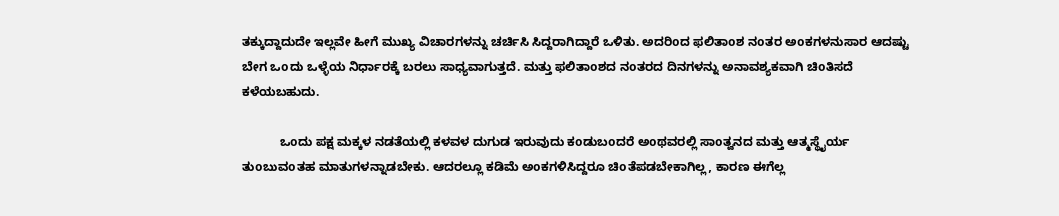ತಕ್ಕುದ್ದಾದುದೇ ಇಲ್ಲವೇ ಹೀಗೆ ಮುಖ್ಯ ವಿಚಾರಗಳನ್ನು ಚರ್ಚಿಸಿ ಸಿದ್ದರಾಗಿದ್ದಾರೆ ಒಳಿತು. ಅದರಿoದ ಫಲಿತಾoಶ ನoತರ ಅoಕಗಳನುಸಾರ ಆದಷ್ಟು ಬೇಗ ಒoದು ಒಳ್ಳೆಯ ನಿರ್ಧಾರಕ್ಕೆ ಬರಲು ಸಾಧ್ಯವಾಗುತ್ತದೆ. ಮತ್ತು ಫಲಿತಾoಶದ ನoತರದ ದಿನಗಳನ್ನು ಅನಾವಶ್ಯಕವಾಗಿ ಚಿoತಿಸದೆ ಕಳೆಯಬಹುದು.

           ಒoದು ಪಕ್ಷ ಮಕ್ಕಳ ನಡತೆಯಲ್ಲಿ ಕಳವಳ ದುಗುಡ ಇರುವುದು ಕoಡುಬoದರೆ ಅoಥವರಲ್ಲಿ ಸಾoತ್ವನದ ಮತ್ತು ಆತ್ಮಸ್ಥೈರ್ಯ ತುoಬುವoತಹ ಮಾತುಗಳನ್ನಾಡಬೇಕು. ಆದರಲ್ಲೂ ಕಡಿಮೆ ಅoಕಗಳಿಸಿದ್ದರೂ ಚಿoತೆಪಡಬೇಕಾಗಿಲ್ಲ, ಕಾರಣ ಈಗೆಲ್ಲ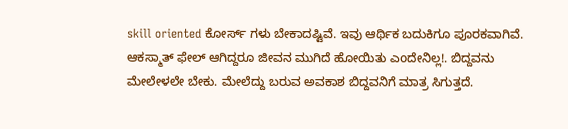skill oriented ಕೋರ್ಸ್ ಗಳು ಬೇಕಾದಷ್ಟಿವೆ. ಇವು ಆರ್ಥಿಕ ಬದುಕಿಗೂ ಪೂರಕವಾಗಿವೆ. ಆಕಸ್ಮಾತ್ ಫೇಲ್ ಆಗಿದ್ದರೂ ಜೀವನ ಮುಗಿದೆ ಹೋಯಿತು ಎoದೇನಿಲ್ಲ!. ಬಿದ್ದವನು ಮೇಲೇಳಲೇ ಬೇಕು. ಮೇಲೆದ್ದು ಬರುವ ಅವಕಾಶ ಬಿದ್ದವನಿಗೆ ಮಾತ್ರ ಸಿಗುತ್ತದೆ.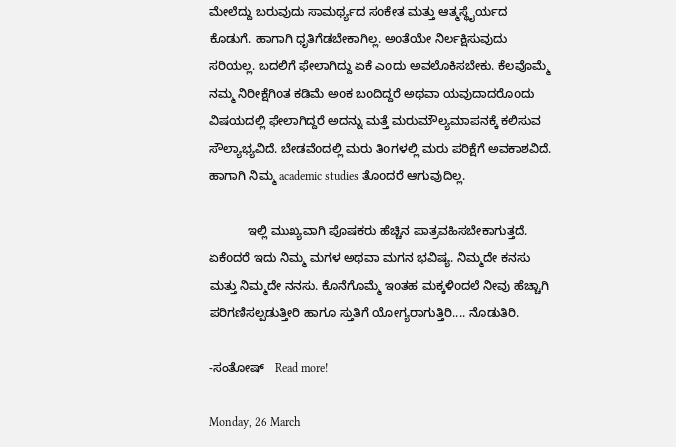ಮೇಲೆದ್ದು ಬರುವುದು ಸಾಮರ್ಥ್ಯದ ಸoಕೇತ ಮತ್ತು ಆತ್ಮಸ್ಥೈರ್ಯದ ಕೊಡುಗೆ. ಹಾಗಾಗಿ ಧೃತಿಗೆಡಬೇಕಾಗಿಲ್ಲ. ಅoತೆಯೇ ನಿರ್ಲಕ್ಷಿಸುವುದು ಸರಿಯಲ್ಲ. ಬದಲಿಗೆ ಫೇಲಾಗಿದ್ದು ಏಕೆ ಎoದು ಅವಲೊಕಿಸಬೇಕು. ಕೆಲವೊಮ್ಮೆ ನಮ್ಮ ನಿರೀಕ್ಷೆಗಿoತ ಕಡಿಮೆ ಅoಕ ಬoದಿದ್ದರೆ ಅಥವಾ ಯವುದಾದರೊoದು ವಿಷಯದಲ್ಲಿ ಫೇಲಾಗಿದ್ದರೆ ಅದನ್ನು ಮತ್ತೆ ಮರುಮೌಲ್ಯಮಾಪನಕ್ಕೆ ಕಲಿಸುವ ಸೌಲ್ಯಾಭ್ಯವಿದೆ. ಬೇಡವೆoದಲ್ಲಿ ಮರು ತಿoಗಳಲ್ಲಿ ಮರು ಪರಿಕ್ಷೆಗೆ ಅವಕಾಶವಿದೆ. ಹಾಗಾಗಿ ನಿಮ್ಮ academic studies ತೊoದರೆ ಆಗುವುದಿಲ್ಲ.

           ಇಲ್ಲಿ ಮುಖ್ಯವಾಗಿ ಪೊಷಕರು ಹೆಚ್ಚಿನ ಪಾತ್ರವಹಿಸಬೇಕಾಗುತ್ತದೆ. ಏಕೆoದರೆ ಇದು ನಿಮ್ಮ ಮಗಳ ಅಥವಾ ಮಗನ ಭವಿಷ್ಯ. ನಿಮ್ಮದೇ ಕನಸು ಮತ್ತು ನಿಮ್ಮದೇ ನನಸು. ಕೊನೆಗೊಮ್ಮೆ ಇoತಹ ಮಕ್ಕಳಿoದಲೆ ನೀವು ಹೆಚ್ಚಾಗಿ ಪರಿಗಣಿಸಲ್ಪಡುತ್ತೀರಿ ಹಾಗೂ ಸ್ತುತಿಗೆ ಯೋಗ್ಯರಾಗುತ್ತಿರಿ.... ನೊಡುತಿರಿ.

-ಸಂತೋಷ್   Read more!

Monday, 26 March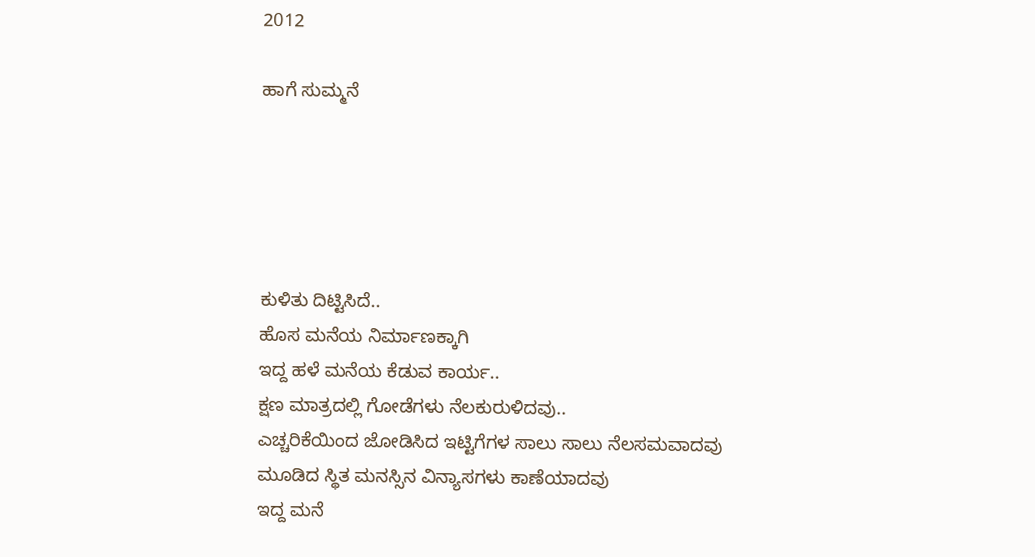2012

ಹಾಗೆ ಸುಮ್ಮನೆ





ಕುಳಿತು ದಿಟ್ಟಿಸಿದೆ..
ಹೊಸ ಮನೆಯ ನಿರ್ಮಾಣಕ್ಕಾಗಿ
ಇದ್ದ ಹಳೆ ಮನೆಯ ಕೆಡುವ ಕಾರ್ಯ..
ಕ್ಷಣ ಮಾತ್ರದಲ್ಲಿ ಗೋಡೆಗಳು ನೆಲಕುರುಳಿದವು..
ಎಚ್ಚರಿಕೆಯಿಂದ ಜೋಡಿಸಿದ ಇಟ್ಟಿಗೆಗಳ ಸಾಲು ಸಾಲು ನೆಲಸಮವಾದವು
ಮೂಡಿದ ಸ್ಥಿತ ಮನಸ್ಸಿನ ವಿನ್ಯಾಸಗಳು ಕಾಣೆಯಾದವು
ಇದ್ದ ಮನೆ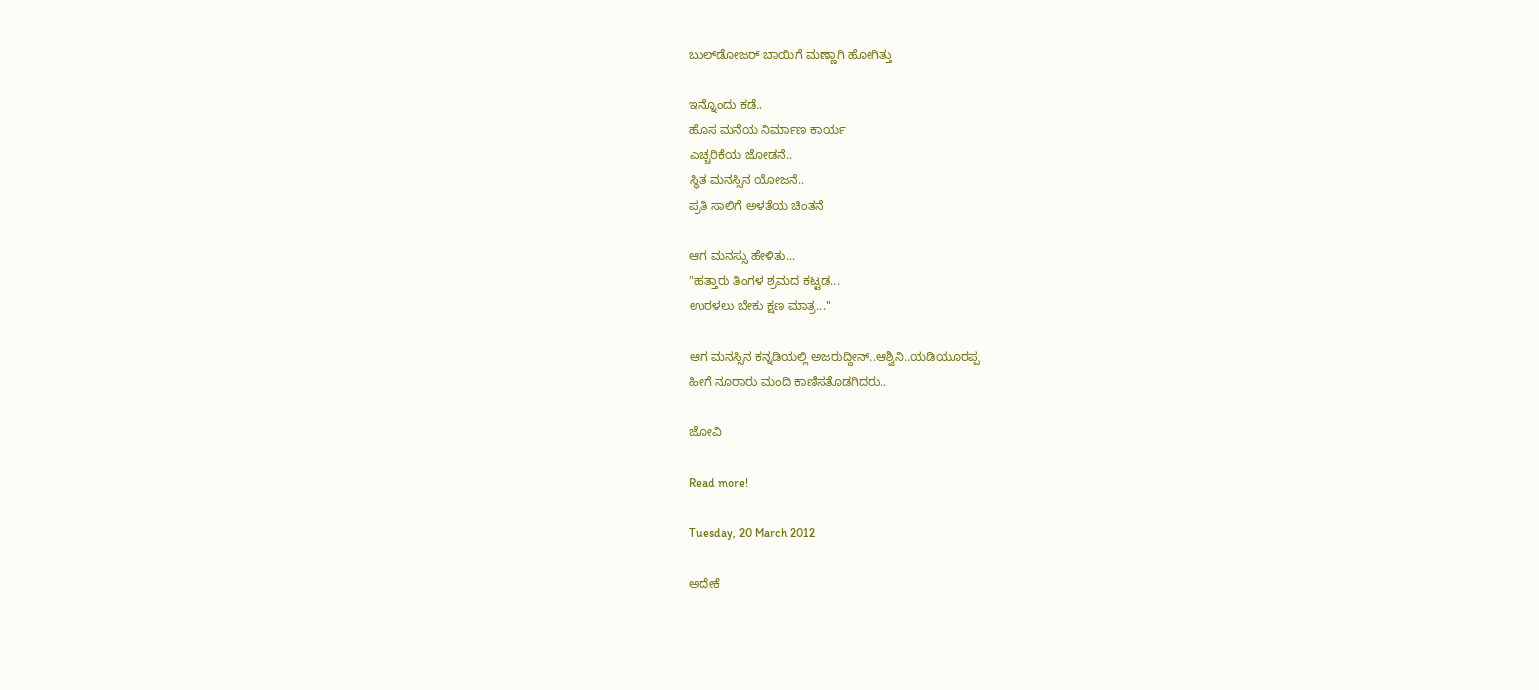ಬುಲ್‍ಡೋಜರ್‍ ಬಾಯಿಗೆ ಮಣ್ಣಾಗಿ ಹೋಗಿತ್ತು

ಇನ್ನೊಂದು ಕಡೆ..
ಹೊಸ ಮನೆಯ ನಿರ್ಮಾಣ ಕಾರ್ಯ
ಎಚ್ಚರಿಕೆಯ ಜೋಡನೆ..
ಸ್ಥಿತ ಮನಸ್ಸಿನ ಯೋಜನೆ..
ಪ್ರತಿ ಸಾಲಿಗೆ ಅಳತೆಯ ಚಿಂತನೆ

ಆಗ ಮನಸ್ಸು ಹೇಳಿತು...
"ಹತ್ತಾರು ತಿಂಗಳ ಶ್ರಮದ ಕಟ್ಟಡ...
ಉರಳಲು ಬೇಕು ಕ್ಷಣ ಮಾತ್ರ..."

ಆಗ ಮನಸ್ಸಿನ ಕನ್ನಡಿಯಲ್ಲಿ ಅಜರುದ್ದೀನ್..ಆಶ್ವಿನಿ..ಯಡಿಯೂರಪ್ಪ
ಹೀಗೆ ನೂರಾರು ಮಂದಿ ಕಾಣಿಸತೊಡಗಿದರು..

ಜೋವಿ

Read more!

Tuesday, 20 March 2012

ಅದೇಕೆ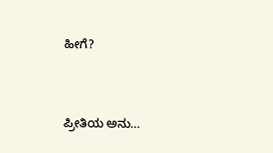ಹೀಗೆ?


ಪ್ರೀತಿಯ ಅನು…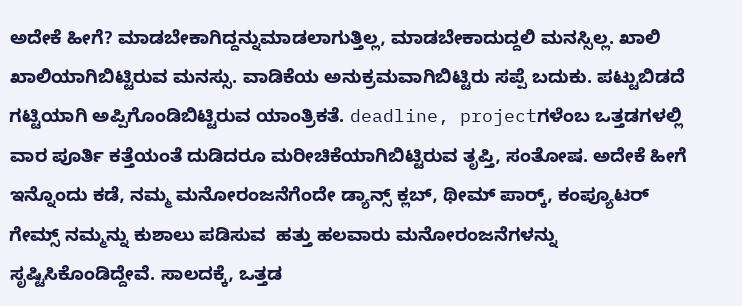ಅದೇಕೆ ಹೀಗೆ? ಮಾಡಬೇಕಾಗಿದ್ದನ್ನುಮಾಡಲಾಗುತ್ತಿಲ್ಲ, ಮಾಡಬೇಕಾದುದ್ದಲಿ ಮನಸ್ಸಿಲ್ಲ. ಖಾಲಿ ಖಾಲಿಯಾಗಿಬಿಟ್ಟಿರುವ ಮನಸ್ಸು. ವಾಡಿಕೆಯ ಅನುಕ್ರಮವಾಗಿಬಿಟ್ಟಿರು ಸಪ್ಪೆ ಬದುಕು. ಪಟ್ಟುಬಿಡದೆ ಗಟ್ಟಿಯಾಗಿ ಅಪ್ಪಿಗೊಂಡಿಬಿಟ್ಟಿರುವ ಯಾಂತ್ರಿಕತೆ. deadline, projectಗಳೆಂಬ ಒತ್ತಡಗಳಲ್ಲಿ ವಾರ ಪೂರ್ತಿ ಕತ್ತೆಯಂತೆ ದುಡಿದರೂ ಮರೀಚಿಕೆಯಾಗಿಬಿಟ್ಟಿರುವ ತೃಪ್ತಿ, ಸಂತೋಷ. ಅದೇಕೆ ಹೀಗೆ
ಇನ್ನೊಂದು ಕಡೆ, ನಮ್ಮ ಮನೋರಂಜನೆಗೆಂದೇ ಡ್ಯಾನ್ಸ್ ಕ್ಲಬ್, ಥೀಮ್ ಪಾರ್ಕ್‍, ಕಂಪ್ಯೂಟರ್ ಗೇಮ್ಸ್ ನಮ್ಮನ್ನು ಕುಶಾಲು ಪಡಿಸುವ  ಹತ್ತು ಹಲವಾರು ಮನೋರಂಜನೆಗಳನ್ನು ಸೃಷ್ಟಿಸಿಕೊಂಡಿದ್ದೇವೆ. ಸಾಲದಕ್ಕೆ, ಒತ್ತಡ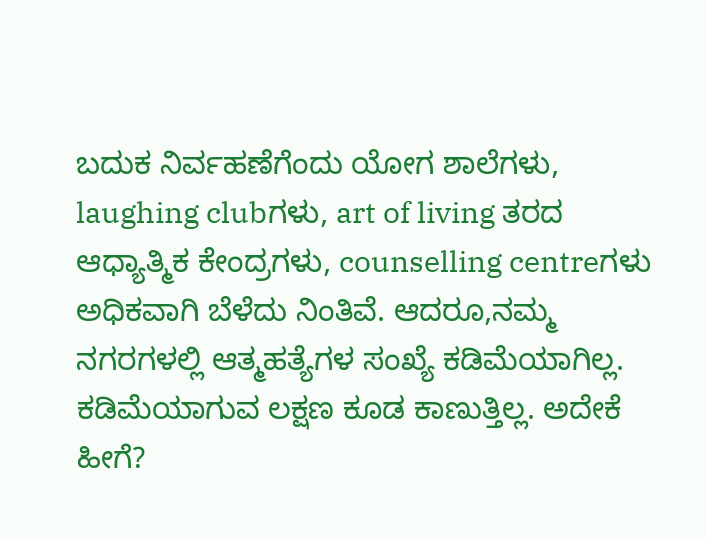ಬದುಕ ನಿರ್ವಹಣೆಗೆಂದು ಯೋಗ ಶಾಲೆಗಳು, laughing clubಗಳು, art of living ತರದ ಆಧ್ಯಾತ್ಮಿಕ ಕೇಂದ್ರಗಳು, counselling centreಗಳು ಅಧಿಕವಾಗಿ ಬೆಳೆದು ನಿಂತಿವೆ. ಆದರೂ,ನಮ್ಮ ನಗರಗಳಲ್ಲಿ ಆತ್ಮಹತ್ಯೆಗಳ ಸಂಖ್ಯೆ ಕಡಿಮೆಯಾಗಿಲ್ಲ. ಕಡಿಮೆಯಾಗುವ ಲಕ್ಷಣ ಕೂಡ ಕಾಣುತ್ತಿಲ್ಲ. ಅದೇಕೆ ಹೀಗೆ?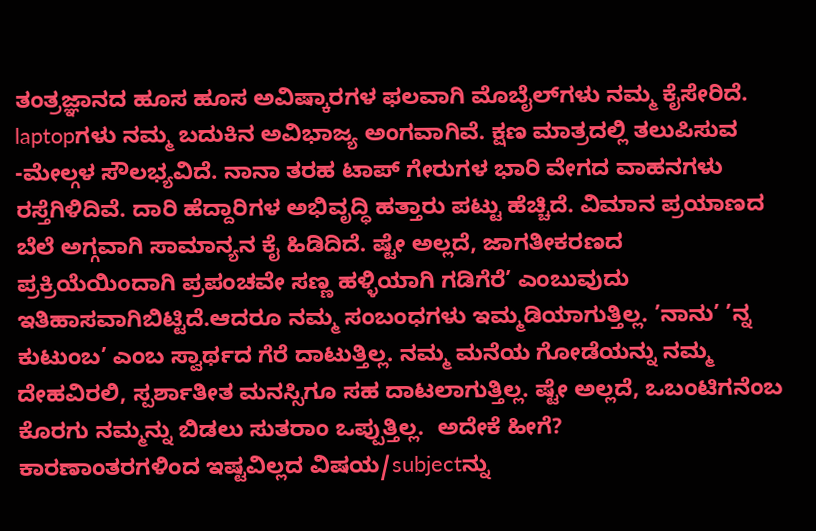ತಂತ್ರಜ್ಞಾನದ ಹೂಸ ಹೂಸ ಅವಿಷ್ಕಾರಗಳ ಫಲವಾಗಿ ಮೊಬೈಲ್‍ಗಳು ನಮ್ಮ ಕೈಸೇರಿದೆ. laptopಗಳು ನಮ್ಮ ಬದುಕಿನ ಅವಿಭಾಜ್ಯ ಅಂಗವಾಗಿವೆ. ಕ್ಷಣ ಮಾತ್ರದಲ್ಲಿ ತಲುಪಿಸುವ -ಮೇಲ್ಗಳ ಸೌಲಭ್ಯವಿದೆ. ನಾನಾ ತರಹ ಟಾಪ್ ಗೇರುಗಳ ಭಾರಿ ವೇಗದ ವಾಹನಗಳು ರಸ್ತೆಗಿಳಿದಿವೆ. ದಾರಿ ಹೆದ್ದಾರಿಗಳ ಅಭಿವೃದ್ಧಿ ಹತ್ತಾರು ಪಟ್ಟು ಹೆಚ್ಚಿದೆ. ವಿಮಾನ ಪ್ರಯಾಣದ ಬೆಲೆ ಅಗ್ಗವಾಗಿ ಸಾಮಾನ್ಯನ ಕೈ ಹಿಡಿದಿದೆ. ಷ್ಟೇ ಅಲ್ಲದೆ, ಜಾಗತೀಕರಣದ ಪ್ರಕ್ರಿಯೆಯಿಂದಾಗಿ ಪ್ರಪಂಚವೇ ಸಣ್ಣ ಹಳ್ಳಿಯಾಗಿ ಗಡಿಗೆರೆ’ ಎಂಬುವುದು ಇತಿಹಾಸವಾಗಿಬಿಟ್ಟಿದೆ.ಆದರೂ ನಮ್ಮ ಸಂಬಂಧಗಳು ಇಮ್ಮಡಿಯಾಗುತ್ತಿಲ್ಲ. ’ನಾನು’ ’ನ್ನ ಕುಟುಂಬ’ ಎಂಬ ಸ್ವಾರ್ಥದ ಗೆರೆ ದಾಟುತ್ತಿಲ್ಲ. ನಮ್ಮ ಮನೆಯ ಗೋಡೆಯನ್ನು ನಮ್ಮ ದೇಹವಿರಲಿ, ಸ್ಪರ್ಶಾತೀತ ಮನಸ್ಸಿಗೂ ಸಹ ದಾಟಲಾಗುತ್ತಿಲ್ಲ. ಷ್ಟೇ ಅಲ್ಲದೆ, ಒಬಂಟಿಗನೆಂಬ ಕೊರಗು ನಮ್ಮನ್ನು ಬಿಡಲು ಸುತರಾಂ ಒಪ್ಪುತ್ತಿಲ್ಲ.  ಅದೇಕೆ ಹೀಗೆ?
ಕಾರಣಾಂತರಗಳಿಂದ ಇಷ್ಟವಿಲ್ಲದ ವಿಷಯ/subjectನ್ನು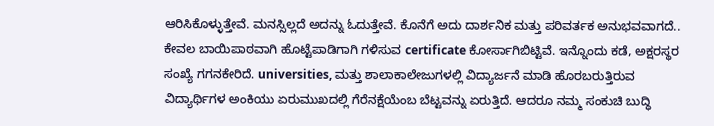ಆರಿಸಿಕೊಳ್ಳುತ್ತೇವೆ. ಮನಸ್ಸಿಲ್ಲದೆ ಅದನ್ನು ಓದುತ್ತೇವೆ. ಕೊನೆಗೆ ಅದು ದಾರ್ಶನಿಕ ಮತ್ತು ಪರಿವರ್ತಕ ಅನುಭವವಾಗದೆ.. ಕೇವಲ ಬಾಯಿಪಾಠವಾಗಿ ಹೊಟ್ಟೆಪಾಡಿಗಾಗಿ ಗಳಿಸುವ certificate ಕೋರ್ಸಾಗಿಬಿಟ್ಟಿವೆ. ಇನ್ನೊಂದು ಕಡೆ, ಅಕ್ಷರಸ್ಥರ ಸಂಖ್ಯೆ ಗಗನಕೇರಿದೆ. universities, ಮತ್ತು ಶಾಲಾಕಾಲೇಜುಗಳಲ್ಲಿ ವಿದ್ಯಾರ್ಜನೆ ಮಾಡಿ ಹೊರಬರುತ್ತಿರುವ ವಿದ್ಯಾರ್ಥಿಗಳ ಅಂಕಿಯು ಏರುಮುಖದಲ್ಲಿ ಗೆರೆನಕ್ಷೆಯೆಂಬ ಬೆಟ್ಟವನ್ನು ಏರುತ್ತಿದೆ. ಆದರೂ ನಮ್ಮ ಸಂಕುಚಿ ಬುದ್ಧಿ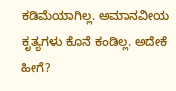ಕಡಿಮೆಯಾಗಿಲ್ಲ. ಅಮಾನವೀಯ ಕೃತ್ಯಗಳು ಕೊನೆ ಕಂಡಿಲ್ಲ. ಅದೇಕೆ ಹೀಗೆ?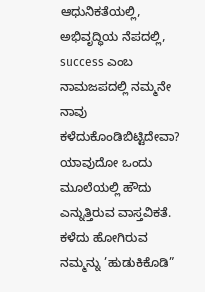ಆಧುನಿಕತೆಯಲ್ಲಿ, ಅಭಿವೃದ್ಧಿಯ ನೆಪದಲ್ಲಿ, success ಎಂಬ ನಾಮಜಪದಲ್ಲಿ ನಮ್ಮನೇ ನಾವು ಕಳೆದುಕೊಂಡಿಬಿಟ್ಟಿದೇವಾ? ಯಾವುದೋ ಒಂದು ಮೂಲೆಯಲ್ಲಿ ಹೌದು ಎನ್ನುತ್ತಿರುವ ವಾಸ್ತವಿಕತೆ. ಕಳೆದು ಹೋಗಿರುವ ನಮ್ಮನ್ನು ’ಹುಡುಕಿಕೊಡಿ”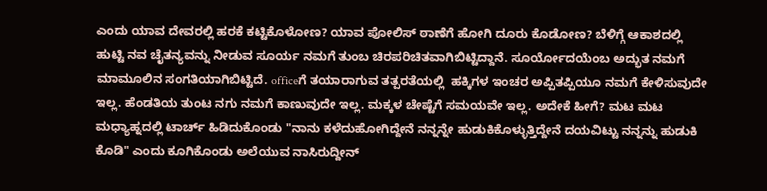ಎಂದು ಯಾವ ದೇವರಲ್ಲಿ ಹರಕೆ ಕಟ್ಟಿಕೊಳೋಣ? ಯಾವ ಪೋಲಿಸ್ ಠಾಣೆಗೆ ಹೋಗಿ ದೂರು ಕೊಡೋಣ? ಬೆಳಿಗ್ಗೆ ಆಕಾಶದಲ್ಲಿ ಹುಟ್ಟಿ ನವ ಚೈತನ್ಯವನ್ನು ನೀಡುವ ಸೂರ್ಯ ನಮಗೆ ತುಂಬ ಚಿರಪರಿಚಿತವಾಗಿಬಿಟ್ಟಿದ್ದಾನೆ. ಸೂರ್ಯೋದಯೆಂಬ ಅದ್ಭುತ ನಮಗೆ ಮಾಮೂಲಿನ ಸಂಗತಿಯಾಗಿಬಿಟ್ಟಿದೆ. officeಗೆ ತಯಾರಾಗುವ ತತ್ಪರತೆಯಲ್ಲಿ  ಹಕ್ಕಿಗಳ ಇಂಚರ ಅಪ್ಪಿತಪ್ಪಿಯೂ ನಮಗೆ ಕೇಳಿಸುವುದೇ ಇಲ್ಲ. ಹೆಂಡತಿಯ ತುಂಟ ನಗು ನಮಗೆ ಕಾಣುವುದೇ ಇಲ್ಲ. ಮಕ್ಕಳ ಚೇಷ್ಟೆಗೆ ಸಮಯವೇ ಇಲ್ಲ. ಅದೇಕೆ ಹೀಗೆ? ಮಟ ಮಟ ಮಧ್ಯಾಹ್ನದಲ್ಲಿ ಟಾರ್ಚ್ ಹಿಡಿದುಕೊಂಡು "ನಾನು ಕಳೆದುಹೋಗಿದ್ದೇನೆ ನನ್ನನ್ನೇ ಹುಡುಕಿಕೊಳ್ಳುತ್ತಿದ್ದೇನೆ ದಯವಿಟ್ಟು ನನ್ನನ್ನು ಹುಡುಕಿ ಕೊಡಿ" ಎಂದು ಕೂಗಿಕೊಂಡು ಅಲೆಯುವ ನಾಸಿರುದ್ದೀನ್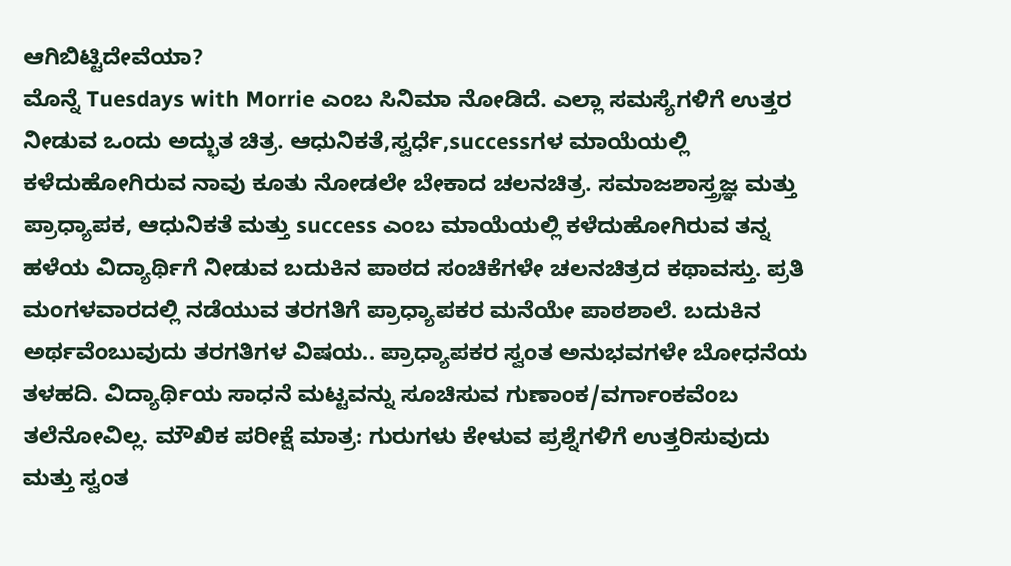ಆಗಿಬಿಟ್ಟಿದೇವೆಯಾ?
ಮೊನ್ನೆ Tuesdays with Morrie ಎಂಬ ಸಿನಿಮಾ ನೋಡಿದೆ. ಎಲ್ಲಾ ಸಮಸ್ಯೆಗಳಿಗೆ ಉತ್ತರ ನೀಡುವ ಒಂದು ಅದ್ಭುತ ಚಿತ್ರ. ಆಧುನಿಕತೆ,ಸ್ವರ್ಧೆ,successಗಳ ಮಾಯೆಯಲ್ಲಿ ಕಳೆದುಹೋಗಿರುವ ನಾವು ಕೂತು ನೋಡಲೇ ಬೇಕಾದ ಚಲನಚಿತ್ರ. ಸಮಾಜಶಾಸ್ತ್ರಜ್ಞ ಮತ್ತು ಪ್ರಾಧ್ಯಾಪಕ, ಆಧುನಿಕತೆ ಮತ್ತು success ಎಂಬ ಮಾಯೆಯಲ್ಲಿ ಕಳೆದುಹೋಗಿರುವ ತನ್ನ ಹಳೆಯ ವಿದ್ಯಾರ್ಥಿಗೆ ನೀಡುವ ಬದುಕಿನ ಪಾಠದ ಸಂಚಿಕೆಗಳೇ ಚಲನಚಿತ್ರದ ಕಥಾವಸ್ತು. ಪ್ರತಿ ಮಂಗಳವಾರದಲ್ಲಿ ನಡೆಯುವ ತರಗತಿಗೆ ಪ್ರಾಧ್ಯಾಪಕರ ಮನೆಯೇ ಪಾಠಶಾಲೆ. ಬದುಕಿನ ಅರ್ಥವೆಂಬುವುದು ತರಗತಿಗಳ ವಿಷಯ.. ಪ್ರಾಧ್ಯಾಪಕರ ಸ್ವಂತ ಅನುಭವಗಳೇ ಬೋಧನೆಯ ತಳಹದಿ. ವಿದ್ಯಾರ್ಥಿಯ ಸಾಧನೆ ಮಟ್ಟವನ್ನು ಸೂಚಿಸುವ ಗುಣಾಂಕ/ವರ್ಗಾಂಕವೆಂಬ ತಲೆನೋವಿಲ್ಲ. ಮೌಖಿಕ ಪರೀಕ್ಷೆ ಮಾತ್ರ: ಗುರುಗಳು ಕೇಳುವ ಪ್ರಶ್ನೆಗಳಿಗೆ ಉತ್ತರಿಸುವುದು ಮತ್ತು ಸ್ವಂತ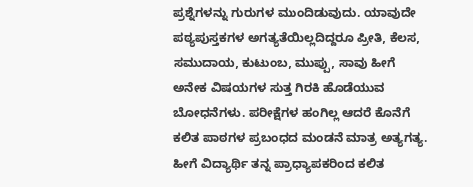ಪ್ರಶ್ನೆಗಳನ್ನು ಗುರುಗಳ ಮುಂದಿಡುವುದು. ಯಾವುದೇ ಪಠ್ಯಪುಸ್ತಕಗಳ ಅಗತ್ಯತೆಯಿಲ್ಲದಿದ್ದರೂ ಪ್ರೀತಿ, ಕೆಲಸ, ಸಮುದಾಯ, ಕುಟುಂಬ, ಮುಪ್ಪು, ಸಾವು ಹೀಗೆ ಅನೇಕ ವಿಷಯಗಳ ಸುತ್ತ ಗಿರಕಿ ಹೊಡೆಯುವ ಬೋಧನೆಗಳು. ಪರೀಕ್ಷೆಗಳ ಹಂಗಿಲ್ಲ ಆದರೆ ಕೊನೆಗೆ ಕಲಿತ ಪಾಠಗಳ ಪ್ರಬಂಧದ ಮಂಡನೆ ಮಾತ್ರ ಅತ್ಯಗತ್ಯ. ಹೀಗೆ ವಿದ್ಯಾರ್ಥಿ ತನ್ನ ಪ್ರಾಧ್ಯಾಪಕರಿಂದ ಕಲಿತ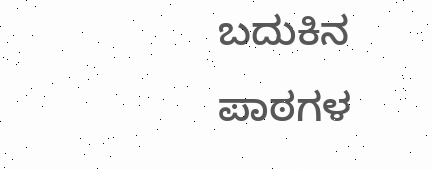ಬದುಕಿನ ಪಾಠಗಳ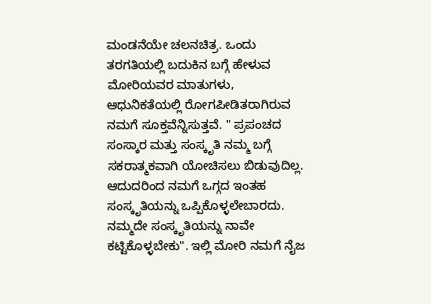ಮಂಡನೆಯೇ ಚಲನಚಿತ್ರ. ಒಂದು ತರಗತಿಯಲ್ಲಿ ಬದುಕಿನ ಬಗ್ಗೆ ಹೇಳುವ ಮೋರಿಯವರ ಮಾತುಗಳು, ಆಧುನಿಕತೆಯಲ್ಲಿ ರೋಗಪೀಡಿತರಾಗಿರುವ ನಮಗೆ ಸೂಕ್ತವೆನ್ನಿಸುತ್ತವೆ. " ಪ್ರಪಂಚದ ಸಂಸ್ಕಾರ ಮತ್ತು ಸಂಸ್ಕೃತಿ ನಮ್ಮ ಬಗ್ಗೆ ಸಕರಾತ್ಮಕವಾಗಿ ಯೋಚಿಸಲು ಬಿಡುವುದಿಲ್ಲ. ಆದುದರಿಂದ ನಮಗೆ ಒಗ್ಗದ ಇಂತಹ ಸಂಸ್ಕೃತಿಯನ್ನು ಒಪ್ಪಿಕೊಳ್ಳಲೇಬಾರದು. ನಮ್ಮದೇ ಸಂಸ್ಕೃತಿಯನ್ನು ನಾವೇ ಕಟ್ಟಿಕೊಳ್ಳಬೇಕು". ಇಲ್ಲಿ ಮೋರಿ ನಮಗೆ ನೈಜ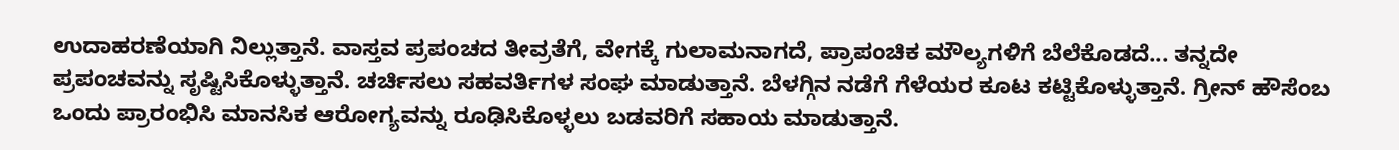ಉದಾಹರಣೆಯಾಗಿ ನಿಲ್ಲುತ್ತಾನೆ. ವಾಸ್ತವ ಪ್ರಪಂಚದ ತೀವ್ರತೆಗೆ, ವೇಗಕ್ಕೆ ಗುಲಾಮನಾಗದೆ, ಪ್ರಾಪಂಚಿಕ ಮೌಲ್ಯಗಳಿಗೆ ಬೆಲೆಕೊಡದೆ... ತನ್ನದೇ ಪ್ರಪಂಚವನ್ನು ಸೃಷ್ಟಿಸಿಕೊಳ್ಳುತ್ತಾನೆ. ಚರ್ಚಿಸಲು ಸಹವರ್ತಿಗಳ ಸಂಘ ಮಾಡುತ್ತಾನೆ. ಬೆಳಗ್ಗಿನ ನಡೆಗೆ ಗೆಳೆಯರ ಕೂಟ ಕಟ್ಟಿಕೊಳ್ಳುತ್ತಾನೆ. ಗ್ರೀನ್ ಹೌಸೆಂಬ ಒಂದು ಪ್ರಾರಂಭಿಸಿ ಮಾನಸಿಕ ಆರೋಗ್ಯವನ್ನು ರೂಢಿಸಿಕೊಳ್ಳಲು ಬಡವರಿಗೆ ಸಹಾಯ ಮಾಡುತ್ತಾನೆ.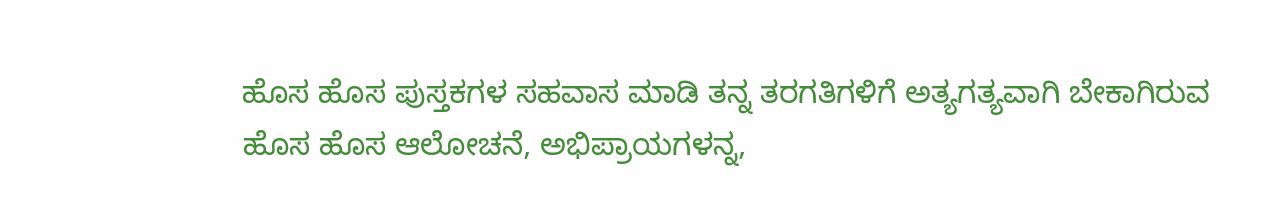ಹೊಸ ಹೊಸ ಪುಸ್ತಕಗಳ ಸಹವಾಸ ಮಾಡಿ ತನ್ನ ತರಗತಿಗಳಿಗೆ ಅತ್ಯಗತ್ಯವಾಗಿ ಬೇಕಾಗಿರುವ ಹೊಸ ಹೊಸ ಆಲೋಚನೆ, ಅಭಿಪ್ರಾಯಗಳನ್ನ,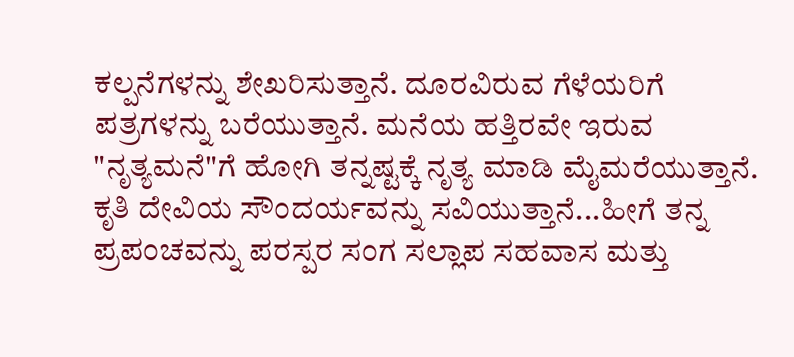ಕಲ್ಪನೆಗಳನ್ನು ಶೇಖರಿಸುತ್ತಾನೆ. ದೂರವಿರುವ ಗೆಳೆಯರಿಗೆ ಪತ್ರಗಳನ್ನು ಬರೆಯುತ್ತಾನೆ. ಮನೆಯ ಹತ್ತಿರವೇ ಇರುವ "ನೃತ್ಯಮನೆ"ಗೆ ಹೋಗಿ ತನ್ನಷ್ಟಕ್ಕೆ ನೃತ್ಯ ಮಾಡಿ ಮೈಮರೆಯುತ್ತಾನೆ. ಕೃತಿ ದೇವಿಯ ಸೌಂದರ್ಯವನ್ನು ಸವಿಯುತ್ತಾನೆ...ಹೀಗೆ ತನ್ನ ಪ್ರಪಂಚವನ್ನು ಪರಸ್ಪರ ಸಂಗ ಸಲ್ಲಾಪ ಸಹವಾಸ ಮತ್ತು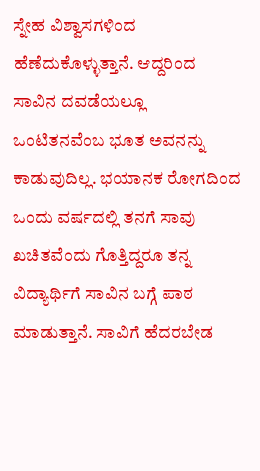ಸ್ನೇಹ ವಿಶ್ವಾಸಗಳಿಂದ ಹೆಣೆದುಕೊಳ್ಳುತ್ತಾನೆ. ಆದ್ದರಿಂದ ಸಾವಿನ ದವಡೆಯಲ್ಲೂ ಒಂಟಿತನವೆಂಬ ಭೂತ ಅವನನ್ನು ಕಾಡುವುದಿಲ್ಲ. ಭಯಾನಕ ರೋಗದಿಂದ ಒಂದು ವರ್ಷದಲ್ಲಿ ತನಗೆ ಸಾವು ಖಚಿತವೆಂದು ಗೊತ್ತಿದ್ದರೂ ತನ್ನ ವಿದ್ಯಾರ್ಥಿಗೆ ಸಾವಿನ ಬಗ್ಗೆ ಪಾಠ ಮಾಡುತ್ತಾನೆ. ಸಾವಿಗೆ ಹೆದರಬೇಡ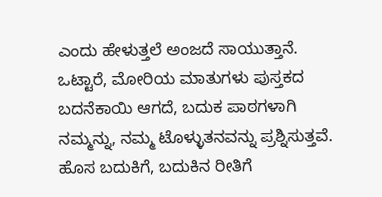ಎಂದು ಹೇಳುತ್ತಲೆ ಅಂಜದೆ ಸಾಯುತ್ತಾನೆ. ಒಟ್ಟಾರೆ, ಮೋರಿಯ ಮಾತುಗಳು ಪುಸ್ತಕದ ಬದನೆಕಾಯಿ ಆಗದೆ, ಬದುಕ ಪಾಠಗಳಾಗಿ ನಮ್ಮನ್ನು, ನಮ್ಮ ಟೊಳ್ಳುತನವನ್ನು ಪ್ರಶ್ನಿಸುತ್ತವೆ. ಹೊಸ ಬದುಕಿಗೆ, ಬದುಕಿನ ರೀತಿಗೆ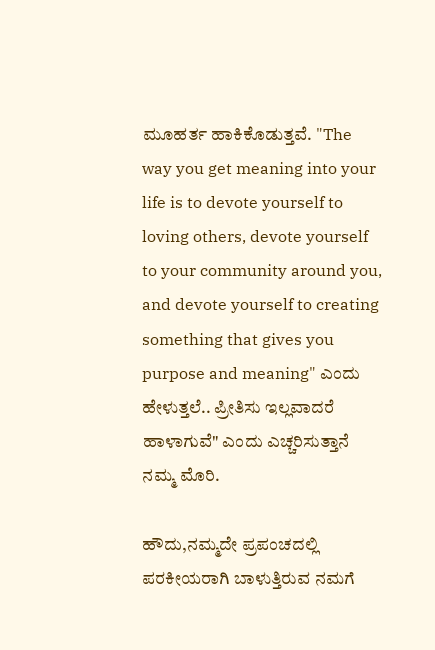ಮೂಹರ್ತ ಹಾಕಿಕೊಡುತ್ತವೆ. "The way you get meaning into your life is to devote yourself to loving others, devote yourself to your community around you, and devote yourself to creating something that gives you purpose and meaning" ಎಂದು ಹೇಳುತ್ತಲೆ.. ಪ್ರೀತಿಸು ಇಲ್ಲವಾದರೆ ಹಾಳಾಗುವೆ" ಎಂದು ಎಚ್ಚರಿಸುತ್ತಾನೆ ನಮ್ಮ ಮೊರಿ.

ಹೌದು,ನಮ್ಮದೇ ಪ್ರಪಂಚದಲ್ಲಿ ಪರಕೀಯರಾಗಿ ಬಾಳುತ್ತಿರುವ ನಮಗೆ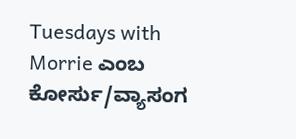Tuesdays with Morrie ಎಂಬ ಕೋರ್ಸು/ವ್ಯಾಸಂಗ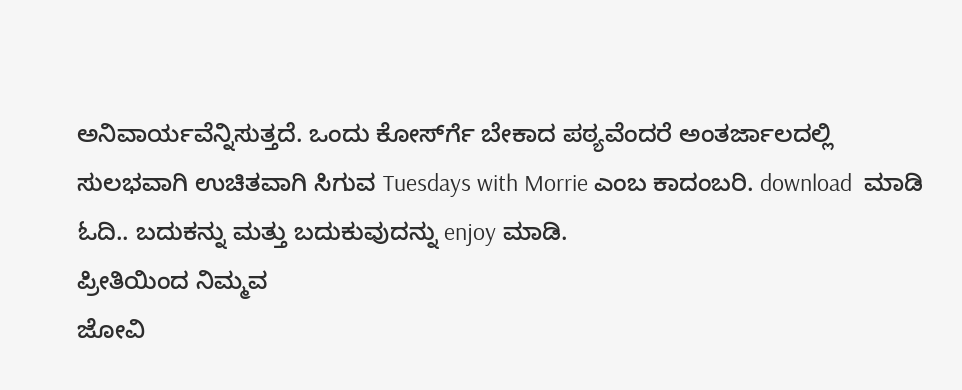ಅನಿವಾರ್ಯವೆನ್ನಿಸುತ್ತದೆ. ಒಂದು ಕೋರ್ಸ್‍ಗೆ ಬೇಕಾದ ಪಠ್ಯವೆಂದರೆ ಅಂತರ್ಜಾಲದಲ್ಲಿ ಸುಲಭವಾಗಿ ಉಚಿತವಾಗಿ ಸಿಗುವ Tuesdays with Morrie ಎಂಬ ಕಾದಂಬರಿ. download  ಮಾಡಿ ಓದಿ.. ಬದುಕನ್ನು ಮತ್ತು ಬದುಕುವುದನ್ನು enjoy ಮಾಡಿ.
ಪ್ರೀತಿಯಿಂದ ನಿಮ್ಮವ
ಜೋವಿ